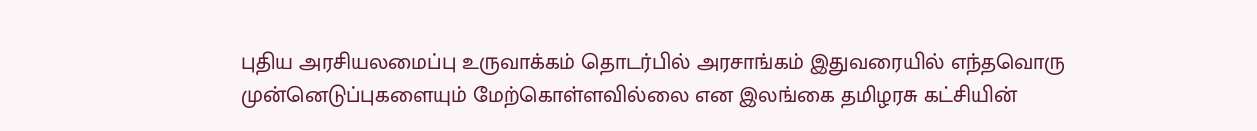புதிய அரசியலமைப்பு உருவாக்கம் தொடர்பில் அரசாங்கம் இதுவரையில் எந்தவொரு முன்னெடுப்புகளையும் மேற்கொள்ளவில்லை என இலங்கை தமிழரசு கட்சியின்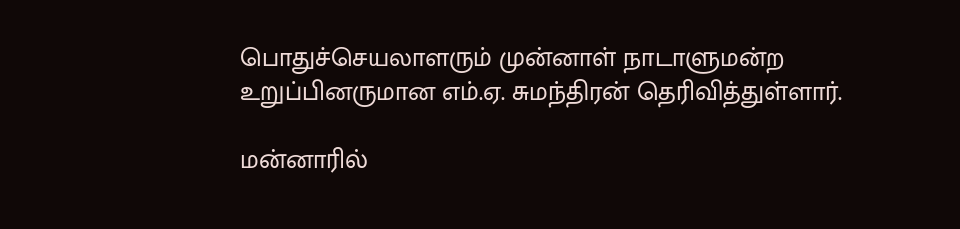பொதுச்செயலாளரும் முன்னாள் நாடாளுமன்ற உறுப்பினருமான எம்.ஏ. சுமந்திரன் தெரிவித்துள்ளார்.

மன்னாரில்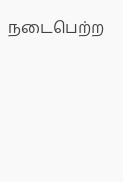நடைபெற்ற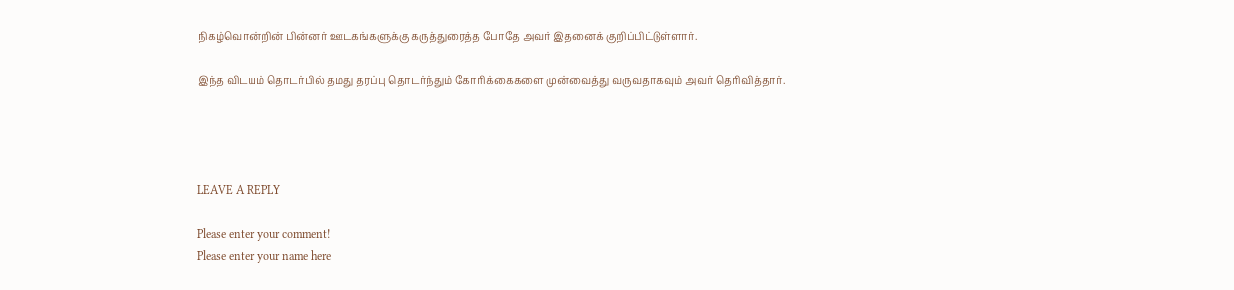நிகழ்வொன்றின் பின்னர் ஊடகங்களுக்கு கருத்துரைத்த போதே அவர் இதனைக் குறிப்பிட்டுள்ளார்.

இந்த விடயம் தொடர்பில் தமது தரப்பு தொடர்ந்தும் கோரிக்கைகளை முன்வைத்து வருவதாகவும் அவர் தெரிவித்தார்.




LEAVE A REPLY

Please enter your comment!
Please enter your name here